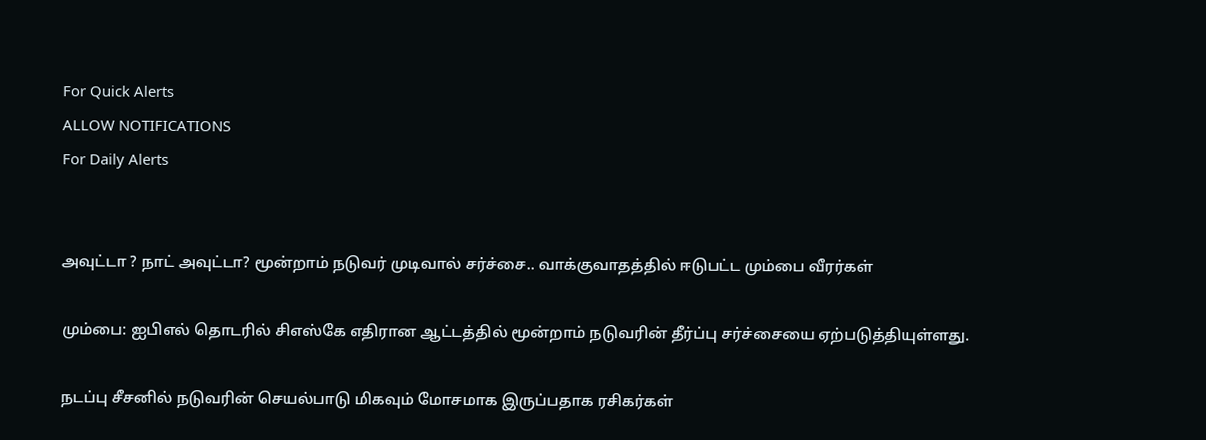For Quick Alerts
ALLOW NOTIFICATIONS
For Daily Alerts


அவுட்டா ? நாட் அவுட்டா? மூன்றாம் நடுவர் முடிவால் சர்ச்சை.. வாக்குவாதத்தில் ஈடுபட்ட மும்பை வீரர்கள்

மும்பை: ஐபிஎல் தொடரில் சிஎஸ்கே எதிரான ஆட்டத்தில் மூன்றாம் நடுவரின் தீர்ப்பு சர்ச்சையை ஏற்படுத்தியுள்ளது.

நடப்பு சீசனில் நடுவரின் செயல்பாடு மிகவும் மோசமாக இருப்பதாக ரசிகர்கள்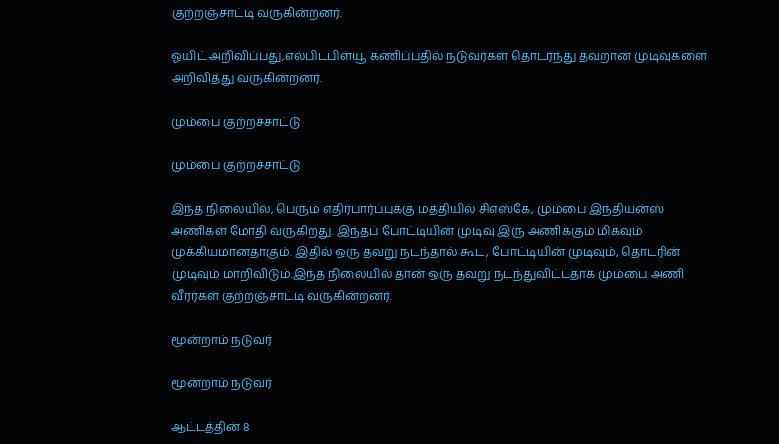குற்றஞ்சாட்டி வருகின்றனர்.

ஓயிட் அறிவிப்பது,எல்பிடபிள்யூ கணிப்பதில் நடுவர்கள் தொடர்ந்து தவறான முடிவுகளை அறிவித்து வருகின்றனர்.

மும்பை குற்றச்சாட்டு

மும்பை குற்றச்சாட்டு

இந்த நிலையில், பெரும் எதிர்பார்ப்புக்கு மத்தியில் சிஎஸ்கே, மும்பை இந்தியன்ஸ் அணிகள் மோதி வருகிறது. இந்தப் போட்டியின் முடிவு இரு அணிக்கும் மிகவும் முக்கியமானதாகும். இதில் ஒரு தவறு நடந்தால் கூட, போட்டியின் முடிவும், தொடரின் முடிவும் மாறிவிடும்.இந்த நிலையில் தான் ஒரு தவறு நடந்துவிட்டதாக மும்பை அணி வீரர்கள் குற்றஞ்சாட்டி வருகின்றனர்.

மூன்றாம் நடுவர்

மூன்றாம் நடுவர்

ஆட்டத்தின் 8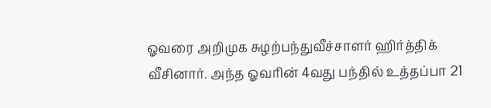ஓவரை அறிமுக சுழற்பந்துவீச்சாளர் ஹிர்த்திக் வீசினார். அந்த ஓவரின் 4வது பந்தில் உத்தப்பா 21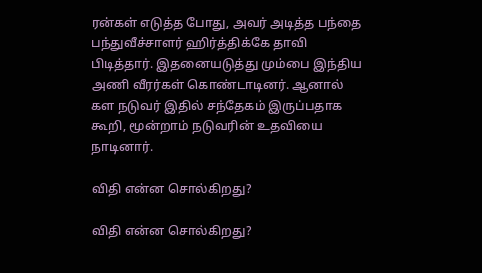ரன்கள் எடுத்த போது, அவர் அடித்த பந்தை பந்துவீச்சாளர் ஹிர்த்திக்கே தாவி பிடித்தார். இதனையடுத்து மும்பை இந்திய அணி வீரர்கள் கொண்டாடினர். ஆனால் கள நடுவர் இதில் சந்தேகம் இருப்பதாக கூறி, மூன்றாம் நடுவரின் உதவியை நாடினார்.

விதி என்ன சொல்கிறது?

விதி என்ன சொல்கிறது?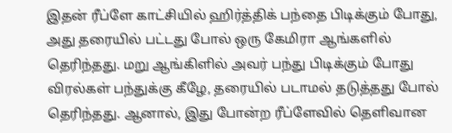இதன் ரீப்ளே காட்சியில் ஹிர்த்திக் பந்தை பிடிக்கும் போது, அது தரையில் பட்டது போல் ஒரு கேமிரா ஆங்களில் தெரிந்தது. மறு ஆங்கிளில் அவர் பந்து பிடிக்கும் போது விரல்கள் பந்துக்கு கீழே, தரையில் படாமல் தடுத்தது போல் தெரிந்தது. ஆனால், இது போன்ற ரீப்ளேவில் தெளிவான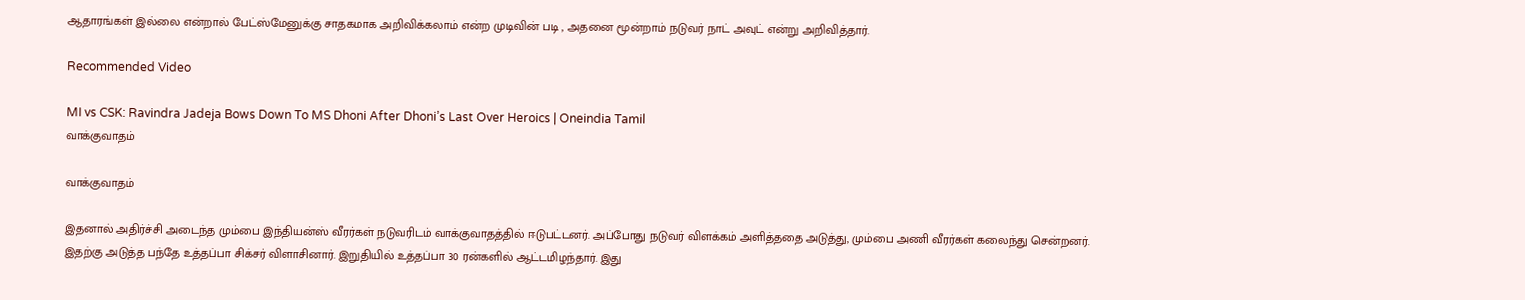ஆதாரங்கள் இல்லை என்றால் பேட்ஸ்மேனுக்கு சாதகமாக அறிவிக்கலாம் என்ற முடிவின் படி , அதனை மூன்றாம் நடுவர் நாட் அவுட் என்று அறிவித்தார்.

Recommended Video

MI vs CSK: Ravindra Jadeja Bows Down To MS Dhoni After Dhoni’s Last Over Heroics | Oneindia Tamil
வாக்குவாதம்

வாக்குவாதம்

இதனால் அதிர்ச்சி அடைந்த மும்பை இந்தியன்ஸ் வீரர்கள் நடுவரிடம் வாக்குவாதத்தில் ஈடுபட்டனர். அப்போது நடுவர் விளக்கம் அளித்ததை அடுத்து, மும்பை அணி வீரர்கள் கலைந்து சென்றனர். இதற்கு அடுத்த பந்தே உத்தப்பா சிக்சர் விளாசினார். இறுதியில் உத்தப்பா 30 ரன்களில் ஆட்டமிழந்தார். இது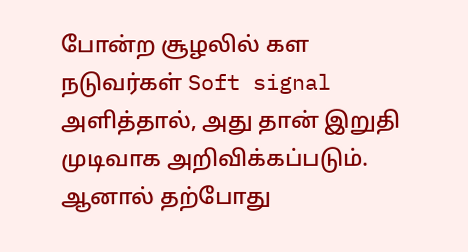போன்ற சூழலில் கள நடுவர்கள் Soft signal அளித்தால், அது தான் இறுதி முடிவாக அறிவிக்கப்படும். ஆனால் தற்போது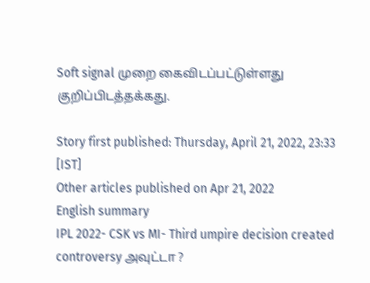Soft signal முறை கைவிடப்பட்டுள்ளது குறிப்பிடத்தக்கது.

Story first published: Thursday, April 21, 2022, 23:33 [IST]
Other articles published on Apr 21, 2022
English summary
IPL 2022- CSK vs MI- Third umpire decision created controversy அவுட்டா ?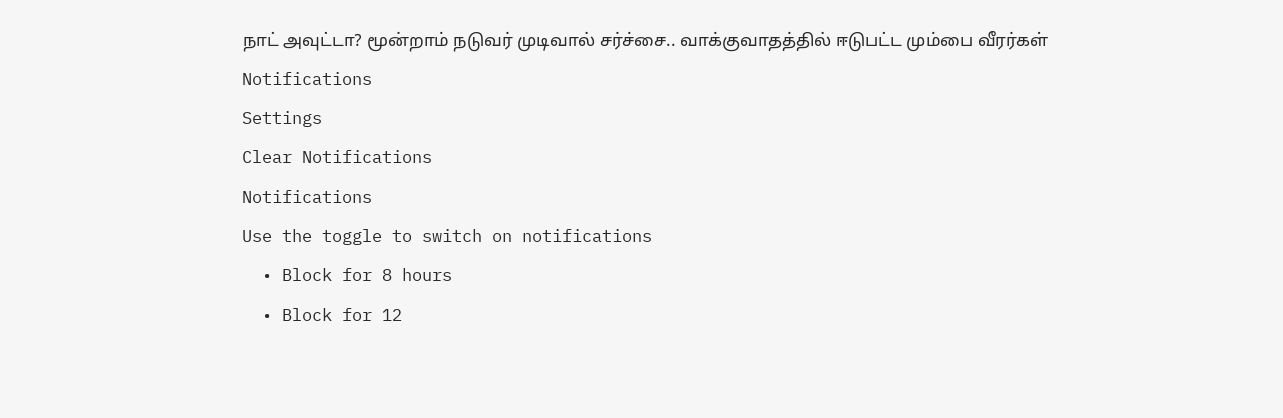நாட் அவுட்டா? மூன்றாம் நடுவர் முடிவால் சர்ச்சை.. வாக்குவாதத்தில் ஈடுபட்ட மும்பை வீரர்கள்
Notifications
Settings
Clear Notifications
Notifications
Use the toggle to switch on notifications
  • Block for 8 hours
  • Block for 12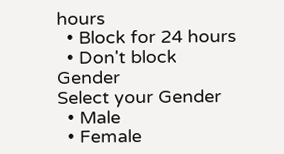hours
  • Block for 24 hours
  • Don't block
Gender
Select your Gender
  • Male
  • Female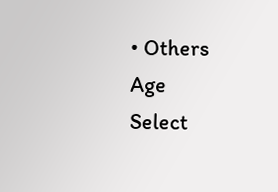• Others
Age
Select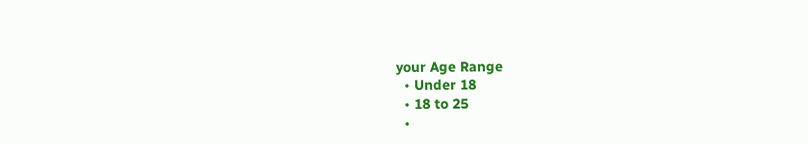your Age Range
  • Under 18
  • 18 to 25
  •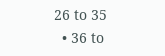26 to 35
  • 36 to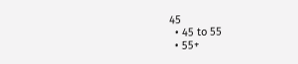45
  • 45 to 55
  • 55+